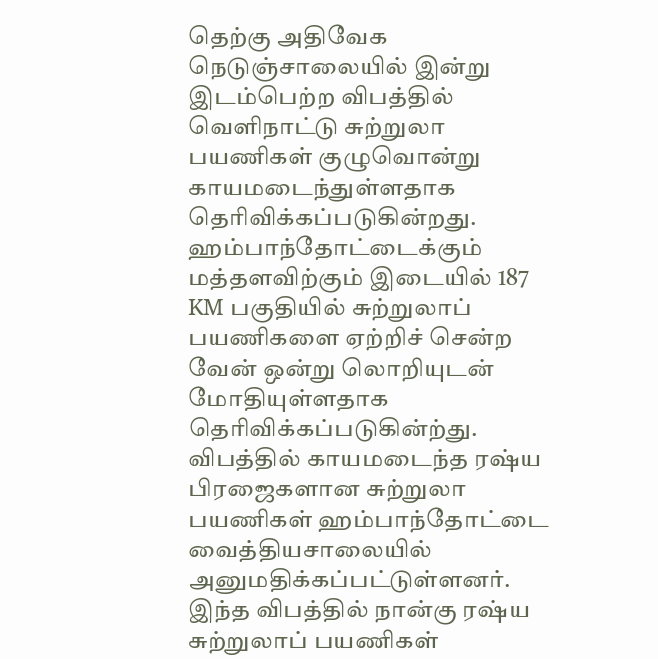தெற்கு அதிவேக நெடுஞ்சாலையில் இன்று இடம்பெற்ற விபத்தில் வெளிநாட்டு சுற்றுலா பயணிகள் குழுவொன்று காயமடைந்துள்ளதாக தெரிவிக்கப்படுகின்றது.
ஹம்பாந்தோட்டைக்கும் மத்தளவிற்கும் இடையில் 187 KM பகுதியில் சுற்றுலாப் பயணிகளை ஏற்றிச் சென்ற வேன் ஒன்று லொறியுடன் மோதியுள்ளதாக தெரிவிக்கப்படுகின்ற்து.
விபத்தில் காயமடைந்த ரஷ்ய பிரஜைகளான சுற்றுலா பயணிகள் ஹம்பாந்தோட்டை வைத்தியசாலையில் அனுமதிக்கப்பட்டுள்ளனர்.
இந்த விபத்தில் நான்கு ரஷ்ய சுற்றுலாப் பயணிகள்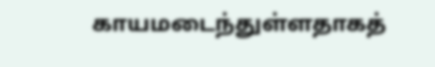காயமடைந்துள்ளதாகத்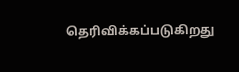தெரிவிக்கப்படுகிறது